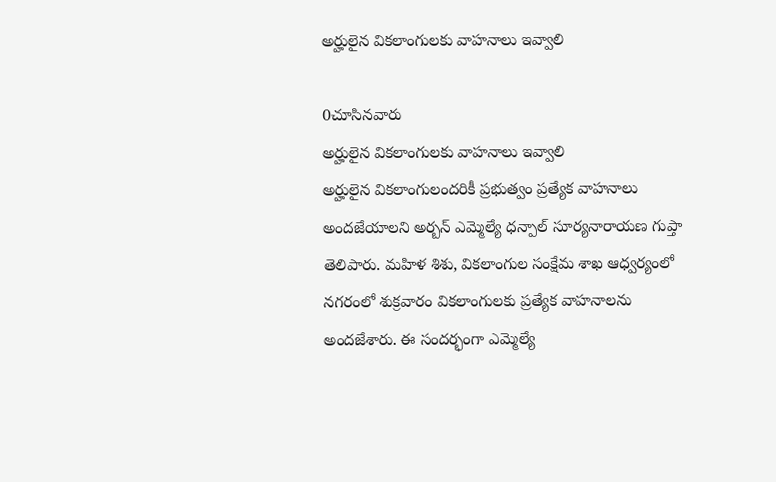అర్హులైన వికలాంగులకు వాహనాలు ఇవ్వాలి

0చూసినవారు
అర్హులైన వికలాంగులకు వాహనాలు ఇవ్వాలి
అర్హులైన వికలాంగులందరికీ ప్రభుత్వం ప్రత్యేక వాహనాలు అందజేయాలని అర్బన్ ఎమ్మెల్యే ధన్పాల్ సూర్యనారాయణ గుప్తా తెలిపారు. మహిళ శిశు, వికలాంగుల సంక్షేమ శాఖ ఆధ్వర్యంలో నగరంలో శుక్రవారం వికలాంగులకు ప్రత్యేక వాహనాలను అందజేశారు. ఈ సందర్భంగా ఎమ్మెల్యే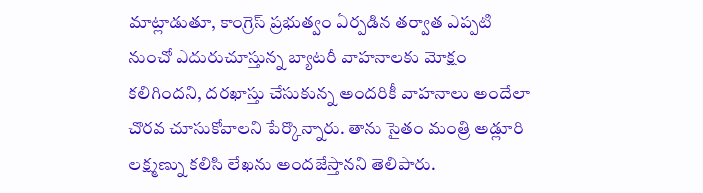మాట్లాడుతూ, కాంగ్రెస్ ప్రభుత్వం ఏర్పడిన తర్వాత ఎప్పటి నుంచో ఎదురుచూస్తున్న బ్యాటరీ వాహనాలకు మోక్షం కలిగిందని, దరఖాస్తు చేసుకున్న అందరికీ వాహనాలు అందేలా చొరవ చూసుకోవాలని పేర్కొన్నారు. తాను సైతం మంత్రి అడ్లూరి లక్ష్మణ్ను కలిసి లేఖను అందజేస్తానని తెలిపారు.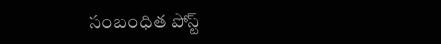సంబంధిత పోస్ట్